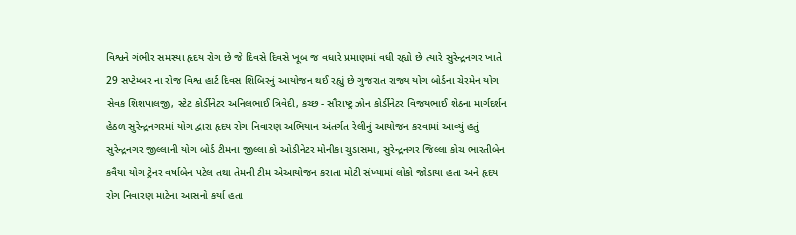વિશ્વને ગંભીર સમસ્યા હૃદય રોગ છે જે દિવસે દિવસે ખૂબ જ વધારે પ્રમાણમાં વધી રહ્યો છે ત્યારે સુરેન્દ્રનગર ખાતે 29 સપ્ટેમ્બર ના રોજ વિશ્વ હાર્ટ દિવસ શિબિરનું આયોજન થઈ રહ્યું છે ગુજરાત રાજ્ય યોગ બોર્ડના ચેરમેન યોગ સેવક શિશપાલજી, સ્ટેટ કોર્ડીનેટર અનિલભાઈ ત્રિવેદી, કચ્છ - સૌરાષ્ટ્ર ઝોન કોર્ડીનેટર વિજયભાઈ શેઠના માર્ગદર્શન હેઠળ સુરેન્દ્રનગરમાં યોગ દ્વારા હૃદય રોગ નિવારણ અભિયાન અંતર્ગત રેલીનું આયોજન કરવામાં આવ્યું હતું સુરેન્દ્રનગર જીલ્લાની યોગ બોર્ડ ટીમના જીલ્લા કો ઓડીનેટર મોનીકા ચુડાસમા, સુરેન્દ્રનગર જિલ્લા કોચ ભારતીબેન કવૈયા યોગ ટ્રેનર વર્ષાબેન પટેલ તથા તેમની ટીમ એઆયોજન કરાતા મોટી સંખ્યામાં લોકો જોડાયા હતા અને હૃદય રોગ નિવારણ માટેના આસનો કર્યા હતા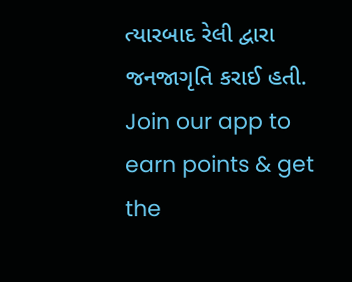ત્યારબાદ રેલી દ્વારા જનજાગૃતિ કરાઈ હતી.
Join our app to earn points & get the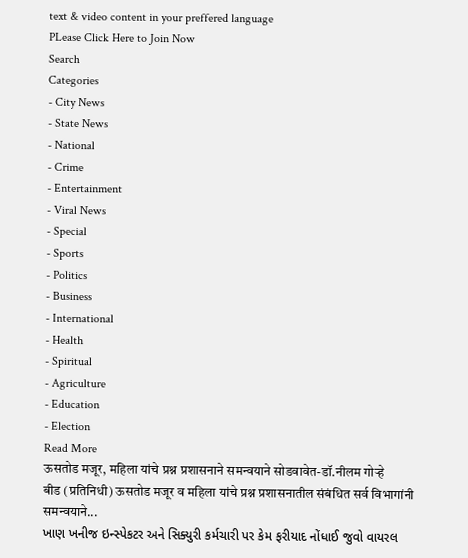text & video content in your preffered language
PLease Click Here to Join Now
Search
Categories
- City News
- State News
- National
- Crime
- Entertainment
- Viral News
- Special
- Sports
- Politics
- Business
- International
- Health
- Spiritual
- Agriculture
- Education
- Election
Read More
ऊसतोड मजूर, महिला यांचे प्रश्न प्रशासनाने समन्वयाने सोडवावेत-डॉ.नीलम गोऱ्हे
बीड (प्रतिनिधी) ऊसतोड मजूर व महिला यांचे प्रश्न प्रशासनातील संबंधित सर्व विभागांनी समन्वयाने...
ખાણ ખનીજ ઇન્સ્પેકટર અને સિક્યુરી કર્મચારી પર કેમ ફરીયાદ નોંધાઈ જુવો વાયરલ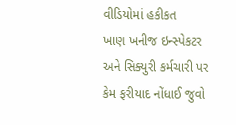વીડિયોમાં હકીકત
ખાણ ખનીજ ઇન્સ્પેકટર અને સિક્યુરી કર્મચારી પર કેમ ફરીયાદ નોંધાઈ જુવો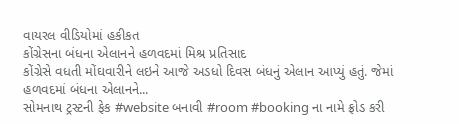વાયરલ વીડિયોમાં હકીકત
કોંગ્રેસના બંધના એલાનને હળવદમાં મિશ્ર પ્રતિસાદ
કોંગ્રેસે વધતી મોંઘવારીને લઇને આજે અડધો દિવસ બંધનું એલાન આપ્યું હતું. જેમાં હળવદમાં બંધના એલાનને...
સોમનાથ ટ્રસ્ટની ફેક #website બનાવી #room #booking ના નામે ફ્રોડ કરી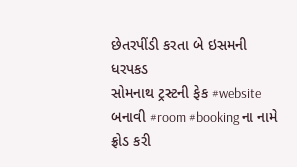છેતરપીંડી કરતા બે ઇસમની ધરપકડ
સોમનાથ ટ્રસ્ટની ફેક #website બનાવી #room #booking ના નામે ફ્રોડ કરી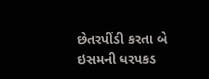છેતરપીંડી કરતા બે ઇસમની ધરપકડ